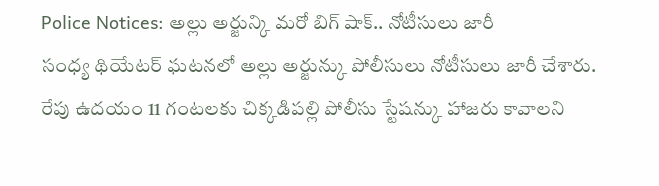Police Notices: అల్లు అర్జున్కి మరో బిగ్ షాక్.. నోటీసులు జారీ
సంధ్య థియేటర్ ఘటనలో అల్లు అర్జున్కు పోలీసులు నోటీసులు జారీ చేశారు. రేపు ఉదయం 11 గంటలకు చిక్కడిపల్లి పోలీసు స్టేషన్కు హాజరు కావాలని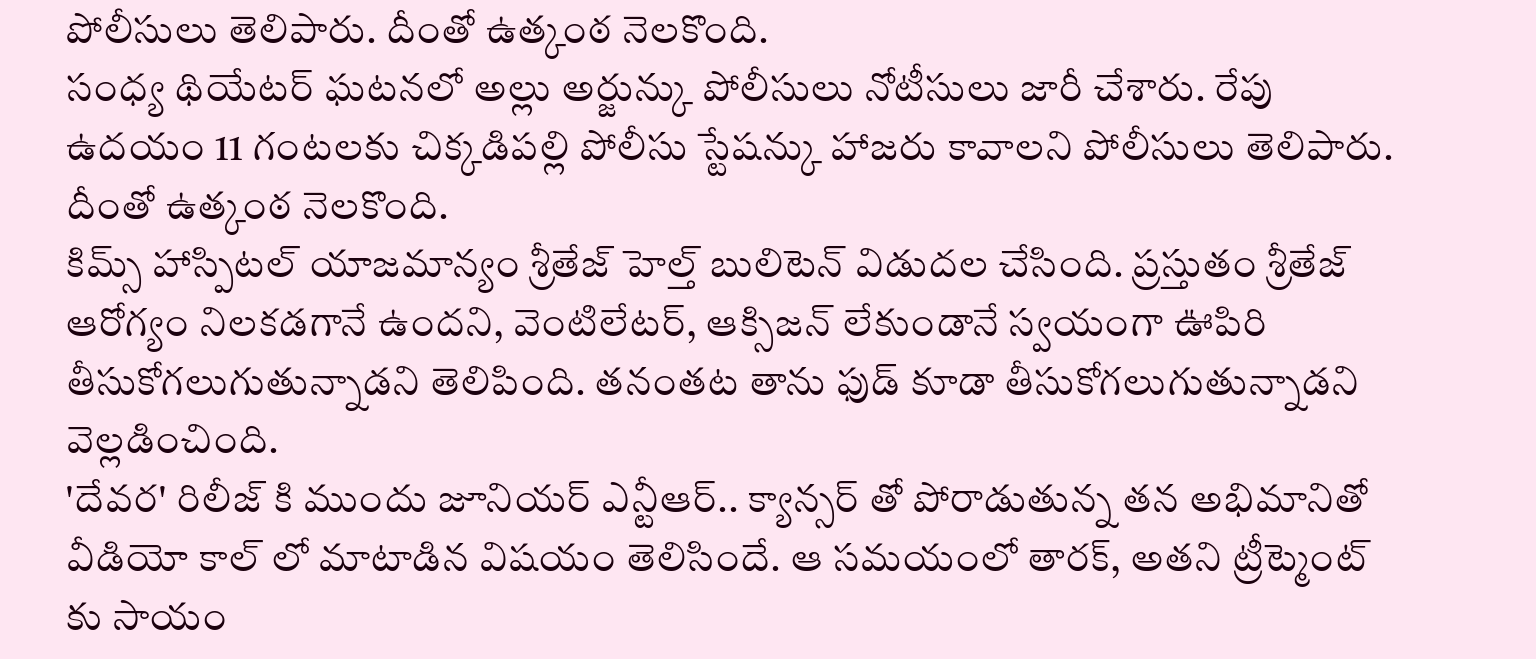పోలీసులు తెలిపారు. దీంతో ఉత్కంఠ నెలకొంది.
సంధ్య థియేటర్ ఘటనలో అల్లు అర్జున్కు పోలీసులు నోటీసులు జారీ చేశారు. రేపు ఉదయం 11 గంటలకు చిక్కడిపల్లి పోలీసు స్టేషన్కు హాజరు కావాలని పోలీసులు తెలిపారు. దీంతో ఉత్కంఠ నెలకొంది.
కిమ్స్ హాస్పిటల్ యాజమాన్యం శ్రీతేజ్ హెల్త్ బులిటెన్ విడుదల చేసింది. ప్రస్తుతం శ్రీతేజ్ ఆరోగ్యం నిలకడగానే ఉందని, వెంటిలేటర్, ఆక్సిజన్ లేకుండానే స్వయంగా ఊపిరి తీసుకోగలుగుతున్నాడని తెలిపింది. తనంతట తాను ఫుడ్ కూడా తీసుకోగలుగుతున్నాడని వెల్లడించింది.
'దేవర' రిలీజ్ కి ముందు జూనియర్ ఎన్టీఆర్.. క్యాన్సర్ తో పోరాడుతున్న తన అభిమానితో వీడియో కాల్ లో మాటాడిన విషయం తెలిసిందే. ఆ సమయంలో తారక్, అతని ట్రీట్మెంట్ కు సాయం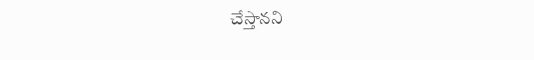చేస్తానని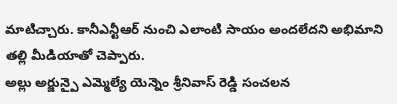మాటిచ్చారు. కానీఎన్టీఆర్ నుంచి ఎలాంటి సాయం అందలేదని అభిమాని తల్లి మీడియాతో చెప్పారు.
అల్లు అర్జున్పై ఎమ్మెల్యే యెన్నెం శ్రీనివాస్ రెడ్డి సంచలన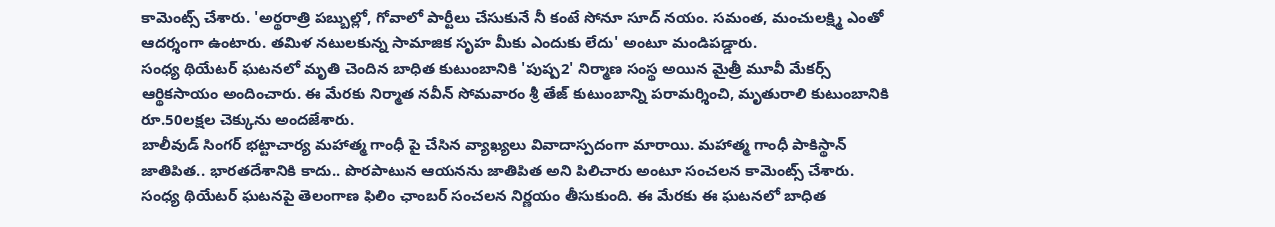కామెంట్స్ చేశారు. 'అర్థరాత్రి పబ్బుల్లో, గోవాలో పార్టీలు చేసుకునే నీ కంటే సోనూ సూద్ నయం. సమంత, మంచులక్ష్మి ఎంతో ఆదర్శంగా ఉంటారు. తమిళ నటులకున్న సామాజిక సృహ మీకు ఎందుకు లేదు' అంటూ మండిపడ్డారు.
సంధ్య థియేటర్ ఘటనలో మృతి చెందిన బాధిత కుటుంబానికి 'పుష్ప2' నిర్మాణ సంస్థ అయిన మైత్రీ మూవీ మేకర్స్ ఆర్థికసాయం అందించారు. ఈ మేరకు నిర్మాత నవీన్ సోమవారం శ్రీ తేజ్ కుటుంబాన్ని పరామర్శించి, మృతురాలి కుటుంబానికి రూ.50లక్షల చెక్కును అందజేశారు.
బాలీవుడ్ సింగర్ భట్టాచార్య మహాత్మ గాంధీ పై చేసిన వ్యాఖ్యలు వివాదాస్పదంగా మారాయి. మహాత్మ గాంధీ పాకిస్థాన్ జాతిపిత.. భారతదేశానికి కాదు.. పొరపాటున ఆయనను జాతిపిత అని పిలిచారు అంటూ సంచలన కామెంట్స్ చేశారు.
సంధ్య థియేటర్ ఘటనపై తెలంగాణ ఫిలిం ఛాంబర్ సంచలన నిర్ణయం తీసుకుంది. ఈ మేరకు ఈ ఘటనలో బాధిత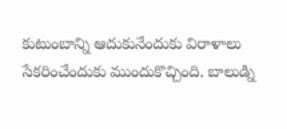కుటుంబాన్ని ఆదుకునేందుకు విరాళాలు సేకరించేందుకు ముందుకొచ్చింది. బాలుడ్ని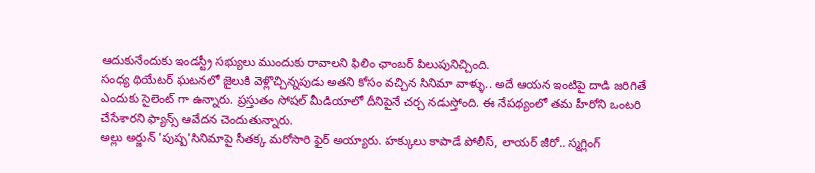ఆదుకునేందుకు ఇండస్ట్రీ సభ్యులు ముందుకు రావాలని ఫిలిం ఛాంబర్ పిలుపునిచ్చింది.
సంధ్య థియేటర్ ఘటనలో జైలుకి వెళ్లొచ్చిన్నపుడు అతని కోసం వచ్చిన సినిమా వాళ్ళు.. అదే ఆయన ఇంటిపై దాడి జరిగితే ఎందుకు సైలెంట్ గా ఉన్నారు. ప్రస్తుతం సోషల్ మీడియాలో దీనిపైనే చర్చ నడుస్తోంది. ఈ నేపథ్యంలో తమ హీరోని ఒంటరి చేసేశారని ఫ్యాన్స్ ఆవేదన చెందుతున్నారు.
అల్లు అర్జున్ 'పుష్ప'సినిమాపై సీతక్క మరోసారి ఫైర్ అయ్యారు. హక్కులు కాపాడే పోలీస్, లాయర్ జీరో.. స్మగ్లింగ్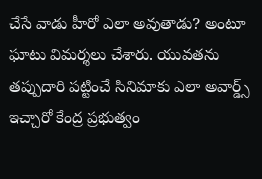చేసే వాడు హీరో ఎలా అవుతాడు? అంటూ ఘాటు విమర్శలు చేశారు. యువతను తప్పుదారి పట్టించే సినిమాకు ఎలా అవార్డ్స్ ఇచ్చారో కేంద్ర ప్రభుత్వం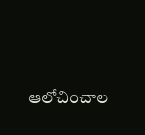ఆలోచించాల